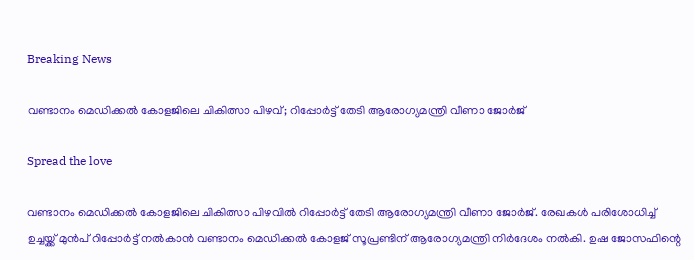Breaking News

വണ്ടാനം മെഡിക്കല്‍ കോളജിലെ ചികിത്സാ പിഴവ്; റിപ്പോര്‍ട്ട് തേടി ആരോഗ്യമന്ത്രി വീണാ ജോര്‍ജ്

Spread the love

വണ്ടാനം മെഡിക്കല്‍ കോളജിലെ ചികിത്സാ പിഴവില്‍ റിപ്പോര്‍ട്ട് തേടി ആരോഗ്യമന്ത്രി വീണാ ജോര്‍ജ്. രേഖകള്‍ പരിശോധിച്ച് ഉച്ചയ്ക്ക് മുന്‍പ് റിപ്പോര്‍ട്ട് നല്‍കാന്‍ വണ്ടാനം മെഡിക്കല്‍ കോളജ് സൂപ്രണ്ടിന് ആരോഗ്യമന്ത്രി നിര്‍ദേശം നല്‍കി. ഉഷ ജോസഫിന്റെ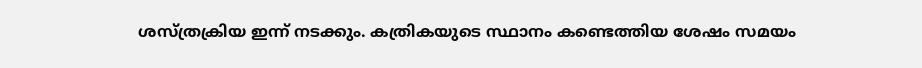ശസ്ത്രക്രിയ ഇന്ന് നടക്കും. കത്രികയുടെ സ്ഥാനം കണ്ടെത്തിയ ശേഷം സമയം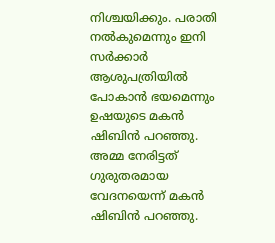നിശ്ചയിക്കും. പരാതി നല്‍കുമെന്നും ഇനി സര്‍ക്കാര്‍ ആശുപത്രിയില്‍ പോകാന്‍ ഭയമെന്നും ഉഷയുടെ മകന്‍ ഷിബിന്‍ പറഞ്ഞു. അമ്മ നേരിട്ടത് ഗുരുതരമായ വേദനയെന്ന് മകന്‍ ഷിബിന്‍ പറഞ്ഞു.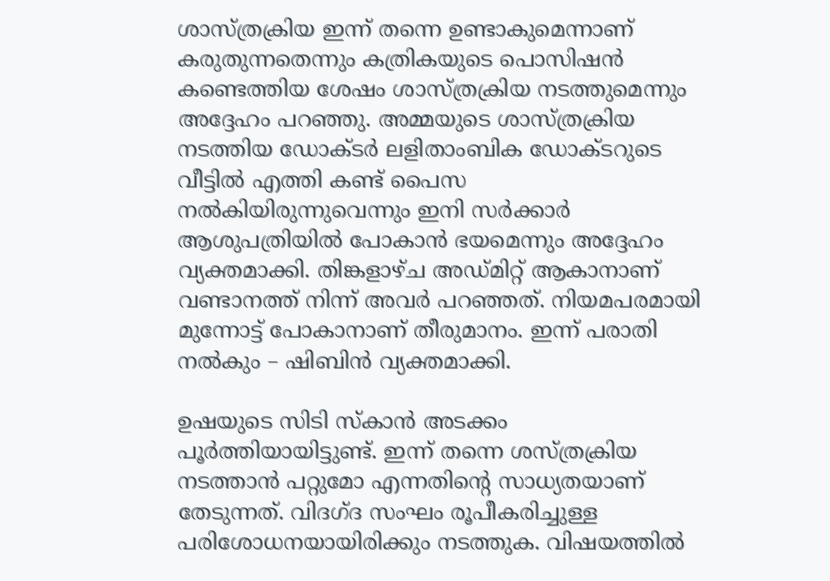ശാസ്ത്രക്രിയ ഇന്ന് തന്നെ ഉണ്ടാകുമെന്നാണ് കരുതുന്നതെന്നും കത്രികയുടെ പൊസിഷന്‍ കണ്ടെത്തിയ ശേഷം ശാസ്ത്രക്രിയ നടത്തുമെന്നും അദ്ദേഹം പറഞ്ഞു. അമ്മയുടെ ശാസ്ത്രക്രിയ നടത്തിയ ഡോക്ടര്‍ ലളിതാംബിക ഡോക്ടറുടെ വീട്ടില്‍ എത്തി കണ്ട് പൈസ നല്‍കിയിരുന്നുവെന്നും ഇനി സര്‍ക്കാര്‍ ആശുപത്രിയില്‍ പോകാന്‍ ഭയമെന്നും അദ്ദേഹം വ്യക്തമാക്കി. തിങ്കളാഴ്ച അഡ്മിറ്റ് ആകാനാണ് വണ്ടാനത്ത് നിന്ന് അവര്‍ പറഞ്ഞത്. നിയമപരമായി മുന്നോട്ട് പോകാനാണ് തീരുമാനം. ഇന്ന് പരാതി നല്‍കും – ഷിബിന്‍ വ്യക്തമാക്കി.

ഉഷയുടെ സിടി സ്‌കാന്‍ അടക്കം പൂര്‍ത്തിയായിട്ടുണ്ട്. ഇന്ന് തന്നെ ശസ്ത്രക്രിയ നടത്താന്‍ പറ്റുമോ എന്നതിന്റെ സാധ്യതയാണ് തേടുന്നത്. വിദഗ്ദ സംഘം രൂപീകരിച്ചുള്ള പരിശോധനയായിരിക്കും നടത്തുക. വിഷയത്തില്‍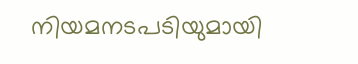നിയമനടപടിയുമായി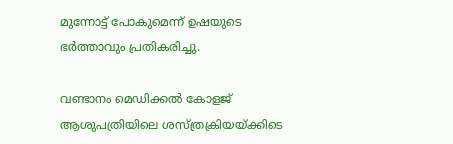മുന്നോട്ട് പോകുമെന്ന് ഉഷയുടെ ഭര്‍ത്താവും പ്രതികരിച്ചു.

വണ്ടാനം മെഡിക്കല്‍ കോളജ് ആശുപത്രിയിലെ ശസ്ത്രക്രിയയ്ക്കിടെ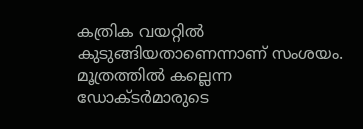കത്രിക വയറ്റില്‍ കുടുങ്ങിയതാണെന്നാണ് സംശയം. മൂത്രത്തില്‍ കല്ലെന്ന ഡോക്ടര്‍മാരുടെ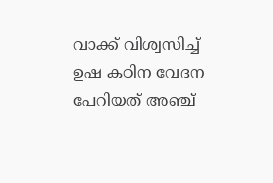വാക്ക് വിശ്വസിച്ച് ഉഷ കഠിന വേദന പേറിയത് അഞ്ച്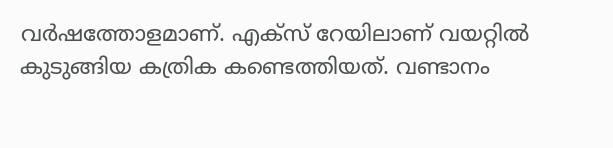വര്‍ഷത്തോളമാണ്. എക്സ് റേയിലാണ് വയറ്റില്‍ കുടുങ്ങിയ കത്രിക കണ്ടെത്തിയത്. വണ്ടാനം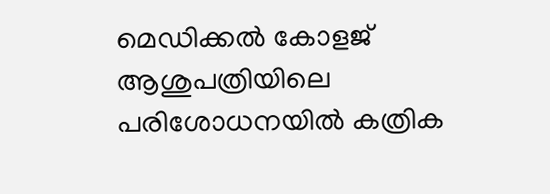മെഡിക്കല്‍ കോളജ് ആശുപത്രിയിലെ പരിശോധനയില്‍ കത്രിക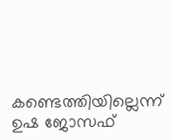കണ്ടെത്തിയില്ലെന്ന് ഉഷ ജോസഫ്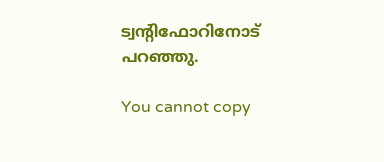ട്വന്റിഫോറിനോട് പറഞ്ഞു.

You cannot copy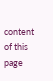content of this page